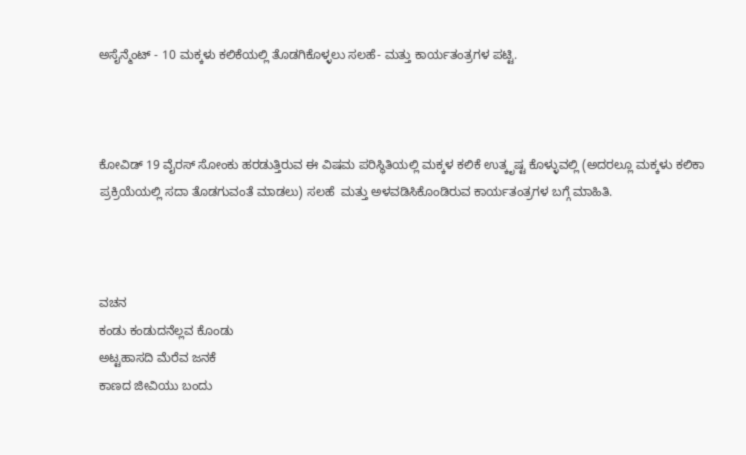ಅಸೈನ್ಮೆಂಟ್ - 10 ಮಕ್ಕಳು ಕಲಿಕೆಯಲ್ಲಿ ತೊಡಗಿಕೊಳ್ಳಲು ಸಲಹೆ- ಮತ್ತು ಕಾರ್ಯತಂತ್ರಗಳ ಪಟ್ಟಿ.



ಕೋವಿಡ್ 19 ವೈರಸ್ ಸೋಂಕು ಹರಡುತ್ತಿರುವ ಈ ವಿಷಮ ಪರಿಸ್ಥಿತಿಯಲ್ಲಿ ಮಕ್ಕಳ ಕಲಿಕೆ ಉತ್ಕೃಷ್ಟ ಕೊಳ್ಳುವಲ್ಲಿ (ಅದರಲ್ಲೂ ಮಕ್ಕಳು ಕಲಿಕಾ ಪ್ರಕ್ರಿಯೆಯಲ್ಲಿ ಸದಾ ತೊಡಗುವಂತೆ ಮಾಡಲು) ಸಲಹೆ  ಮತ್ತು ಅಳವಡಿಸಿಕೊಂಡಿರುವ ಕಾರ್ಯತಂತ್ರಗಳ ಬಗ್ಗೆ ಮಾಹಿತಿ.



ವಚನ
ಕಂಡು ಕಂಡುದನೆಲ್ಲವ ಕೊಂಡು
ಅಟ್ಟಹಾಸದಿ ಮೆರೆವ ಜನಕೆ
ಕಾಣದ ಜೀವಿಯು ಬಂದು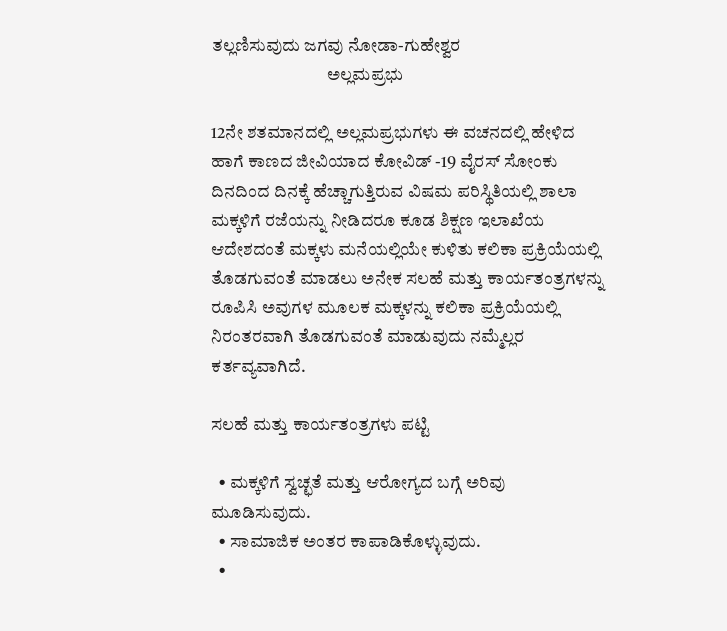ತಲ್ಲಣಿಸುವುದು ಜಗವು ನೋಡಾ-ಗುಹೇಶ್ವರ
                                 ಅಲ್ಲಮಪ್ರಭು

12ನೇ ಶತಮಾನದಲ್ಲಿ ಅಲ್ಲಮಪ್ರಭುಗಳು ಈ ವಚನದಲ್ಲಿ ಹೇಳಿದ ಹಾಗೆ ಕಾಣದ ಜೀವಿಯಾದ ಕೋವಿಡ್ -19 ವೈರಸ್ ಸೋಂಕು  ದಿನದಿಂದ ದಿನಕ್ಕೆ ಹೆಚ್ಚಾಗುತ್ತಿರುವ ವಿಷಮ ಪರಿಸ್ಥಿತಿಯಲ್ಲಿ ಶಾಲಾ ಮಕ್ಕಳಿಗೆ ರಜೆಯನ್ನು ನೀಡಿದರೂ ಕೂಡ ಶಿಕ್ಷಣ ಇಲಾಖೆಯ ಆದೇಶದಂತೆ ಮಕ್ಕಳು ಮನೆಯಲ್ಲಿಯೇ ಕುಳಿತು ಕಲಿಕಾ ಪ್ರಕ್ರಿಯೆಯಲ್ಲಿ ತೊಡಗುವಂತೆ ಮಾಡಲು ಅನೇಕ ಸಲಹೆ ಮತ್ತು ಕಾರ್ಯತಂತ್ರಗಳನ್ನು ರೂಪಿಸಿ ಅವುಗಳ ಮೂಲಕ ಮಕ್ಕಳನ್ನು ಕಲಿಕಾ ಪ್ರಕ್ರಿಯೆಯಲ್ಲಿ ನಿರಂತರವಾಗಿ ತೊಡಗುವಂತೆ ಮಾಡುವುದು ನಮ್ಮೆಲ್ಲರ ಕರ್ತವ್ಯವಾಗಿದೆ.

ಸಲಹೆ ಮತ್ತು ಕಾರ್ಯತಂತ್ರಗಳು ಪಟ್ಟಿ

  • ಮಕ್ಕಳಿಗೆ ಸ್ವಚ್ಛತೆ ಮತ್ತು ಆರೋಗ್ಯದ ಬಗ್ಗೆ ಅರಿವು ಮೂಡಿಸುವುದು.
  • ಸಾಮಾಜಿಕ ಅಂತರ ಕಾಪಾಡಿಕೊಳ್ಳುವುದು.
  •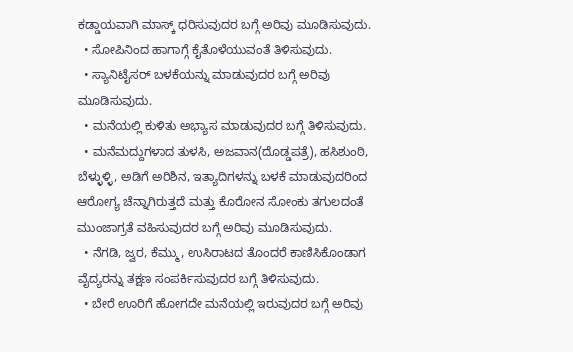ಕಡ್ಡಾಯವಾಗಿ ಮಾಸ್ಕ್ ಧರಿಸುವುದರ ಬಗ್ಗೆ ಅರಿವು ಮೂಡಿಸುವುದು.
  • ಸೋಪಿನಿಂದ ಹಾಗಾಗ್ಗೆ ಕೈತೊಳೆಯುವಂತೆ ತಿಳಿಸುವುದು.
  • ಸ್ಯಾನಿಟೈಸರ್ ಬಳಕೆಯನ್ನು ಮಾಡುವುದರ ಬಗ್ಗೆ ಅರಿವು ಮೂಡಿಸುವುದು.
  • ಮನೆಯಲ್ಲಿ ಕುಳಿತು ಅಭ್ಯಾಸ ಮಾಡುವುದರ ಬಗ್ಗೆ ತಿಳಿಸುವುದು.
  • ಮನೆಮದ್ದುಗಳಾದ ತುಳಸಿ, ಅಜವಾನ(ದೊಡ್ಡಪತ್ರೆ), ಹಸಿಶುಂಠಿ, ಬೆಳ್ಳುಳ್ಳಿ, ಅಡಿಗೆ ಅರಿಶಿನ, ಇತ್ಯಾದಿಗಳನ್ನು ಬಳಕೆ ಮಾಡುವುದರಿಂದ ಆರೋಗ್ಯ ಚೆನ್ನಾಗಿರುತ್ತದೆ ಮತ್ತು ಕೊರೋನ ಸೋಂಕು ತಗುಲದಂತೆ ಮುಂಜಾಗ್ರತೆ ವಹಿಸುವುದರ ಬಗ್ಗೆ ಅರಿವು ಮೂಡಿಸುವುದು.
  • ನೆಗಡಿ, ಜ್ವರ, ಕೆಮ್ಮು, ಉಸಿರಾಟದ ತೊಂದರೆ ಕಾಣಿಸಿಕೊಂಡಾಗ ವೈದ್ಯರನ್ನು ತಕ್ಷಣ ಸಂಪರ್ಕಿಸುವುದರ ಬಗ್ಗೆ ತಿಳಿಸುವುದು.
  • ಬೇರೆ ಊರಿಗೆ ಹೋಗದೇ ಮನೆಯಲ್ಲಿ ಇರುವುದರ ಬಗ್ಗೆ ಅರಿವು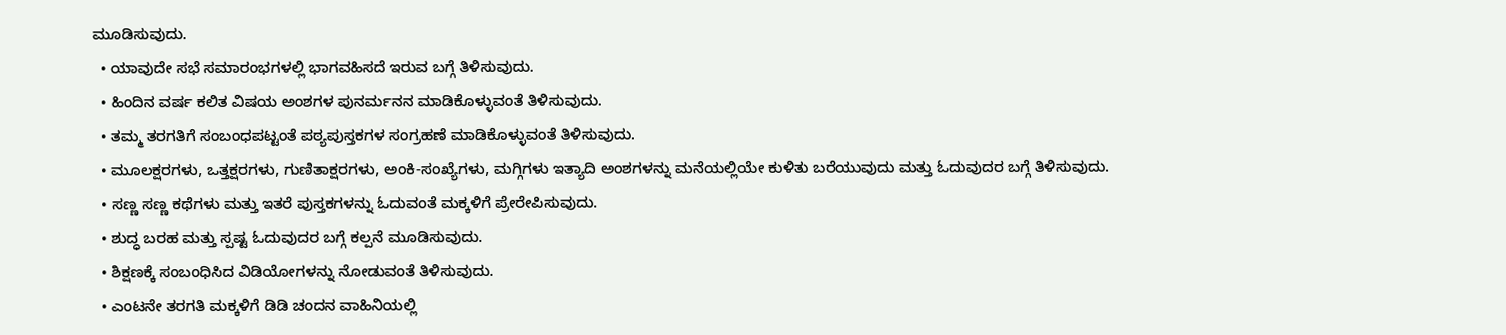ಮೂಡಿಸುವುದು.
  • ಯಾವುದೇ ಸಭೆ ಸಮಾರಂಭಗಳಲ್ಲಿ ಭಾಗವಹಿಸದೆ ಇರುವ ಬಗ್ಗೆ ತಿಳಿಸುವುದು.
  • ಹಿಂದಿನ ವರ್ಷ ಕಲಿತ ವಿಷಯ ಅಂಶಗಳ ಪುನರ್ಮನನ ಮಾಡಿಕೊಳ್ಳುವಂತೆ ತಿಳಿಸುವುದು.
  • ತಮ್ಮ ತರಗತಿಗೆ ಸಂಬಂಧಪಟ್ಟಂತೆ ಪಠ್ಯಪುಸ್ತಕಗಳ ಸಂಗ್ರಹಣೆ ಮಾಡಿಕೊಳ್ಳುವಂತೆ ತಿಳಿಸುವುದು.
  • ಮೂಲಕ್ಷರಗಳು, ಒತ್ತಕ್ಷರಗಳು, ಗುಣಿತಾಕ್ಷರಗಳು, ಅಂಕಿ-ಸಂಖ್ಯೆಗಳು, ಮಗ್ಗಿಗಳು ಇತ್ಯಾದಿ ಅಂಶಗಳನ್ನು ಮನೆಯಲ್ಲಿಯೇ ಕುಳಿತು ಬರೆಯುವುದು ಮತ್ತು ಓದುವುದರ ಬಗ್ಗೆ ತಿಳಿಸುವುದು.
  • ಸಣ್ಣ ಸಣ್ಣ ಕಥೆಗಳು ಮತ್ತು ಇತರೆ ಪುಸ್ತಕಗಳನ್ನು ಓದುವಂತೆ ಮಕ್ಕಳಿಗೆ ಪ್ರೇರೇಪಿಸುವುದು.
  • ಶುದ್ಧ ಬರಹ ಮತ್ತು ಸ್ಪಷ್ಟ ಓದುವುದರ ಬಗ್ಗೆ ಕಲ್ಪನೆ ಮೂಡಿಸುವುದು.
  • ಶಿಕ್ಷಣಕ್ಕೆ ಸಂಬಂಧಿಸಿದ ವಿಡಿಯೋಗಳನ್ನು ನೋಡುವಂತೆ ತಿಳಿಸುವುದು.
  • ಎಂಟನೇ ತರಗತಿ ಮಕ್ಕಳಿಗೆ ಡಿಡಿ ಚಂದನ ವಾಹಿನಿಯಲ್ಲಿ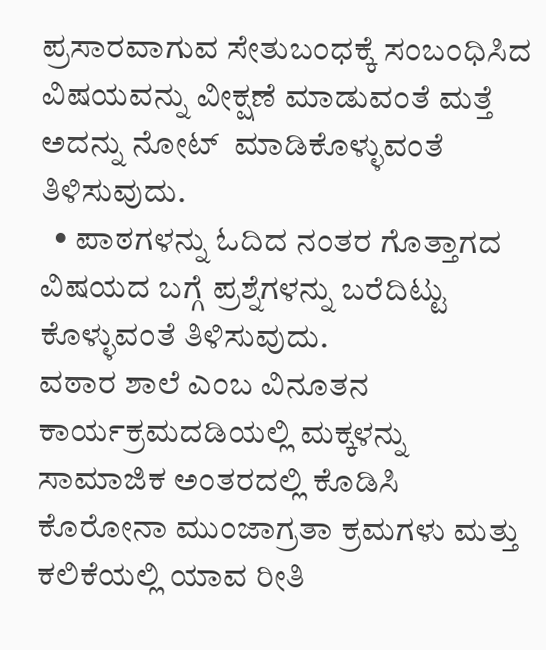ಪ್ರಸಾರವಾಗುವ ಸೇತುಬಂಧಕ್ಕೆ ಸಂಬಂಧಿಸಿದ ವಿಷಯವನ್ನು ವೀಕ್ಷಣೆ ಮಾಡುವಂತೆ ಮತ್ತೆ ಅದನ್ನು ನೋಟ್  ಮಾಡಿಕೊಳ್ಳುವಂತೆ ತಿಳಿಸುವುದು.
  • ಪಾಠಗಳನ್ನು ಓದಿದ ನಂತರ ಗೊತ್ತಾಗದ ವಿಷಯದ ಬಗ್ಗೆ ಪ್ರಶ್ನೆಗಳನ್ನು ಬರೆದಿಟ್ಟು ಕೊಳ್ಳುವಂತೆ ತಿಳಿಸುವುದು.
ವಠಾರ ಶಾಲೆ ಎಂಬ ವಿನೂತನ ಕಾರ್ಯಕ್ರಮದಡಿಯಲ್ಲಿ ಮಕ್ಕಳನ್ನು ಸಾಮಾಜಿಕ ಅಂತರದಲ್ಲಿ ಕೊಡಿಸಿ ಕೊರೋನಾ ಮುಂಜಾಗ್ರತಾ ಕ್ರಮಗಳು ಮತ್ತು ಕಲಿಕೆಯಲ್ಲಿ ಯಾವ ರೀತಿ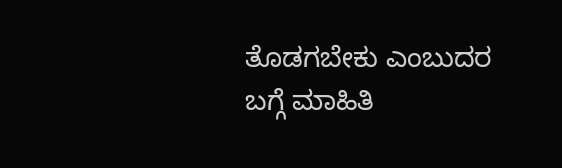ತೊಡಗಬೇಕು ಎಂಬುದರ ಬಗ್ಗೆ ಮಾಹಿತಿ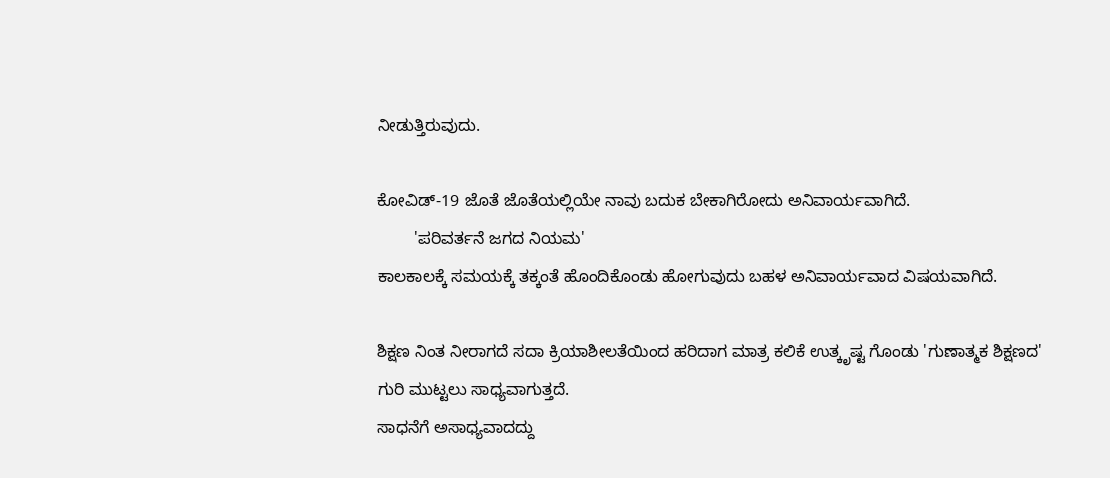ನೀಡುತ್ತಿರುವುದು.

ಕೋವಿಡ್-19 ಜೊತೆ ಜೊತೆಯಲ್ಲಿಯೇ ನಾವು ಬದುಕ ಬೇಕಾಗಿರೋದು ಅನಿವಾರ್ಯವಾಗಿದೆ.
        'ಪರಿವರ್ತನೆ ಜಗದ ನಿಯಮ'
ಕಾಲಕಾಲಕ್ಕೆ ಸಮಯಕ್ಕೆ ತಕ್ಕಂತೆ ಹೊಂದಿಕೊಂಡು ಹೋಗುವುದು ಬಹಳ ಅನಿವಾರ್ಯವಾದ ವಿಷಯವಾಗಿದೆ.

ಶಿಕ್ಷಣ ನಿಂತ ನೀರಾಗದೆ ಸದಾ ಕ್ರಿಯಾಶೀಲತೆಯಿಂದ ಹರಿದಾಗ ಮಾತ್ರ ಕಲಿಕೆ ಉತ್ಕೃಷ್ಟ ಗೊಂಡು 'ಗುಣಾತ್ಮಕ ಶಿಕ್ಷಣದ' ಗುರಿ ಮುಟ್ಟಲು ಸಾಧ್ಯವಾಗುತ್ತದೆ.
ಸಾಧನೆಗೆ ಅಸಾಧ್ಯವಾದದ್ದು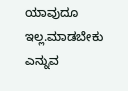ಯಾವುದೂ ಇಲ್ಲ.ಮಾಡಬೇಕು ಎನ್ನುವ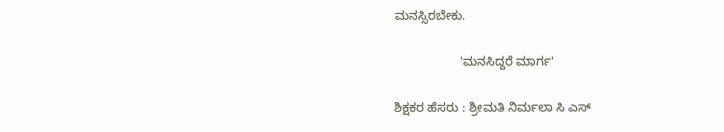ಮನಸ್ಸಿರಬೇಕು.

                   'ಮನಸಿದ್ದರೆ ಮಾರ್ಗ'

ಶಿಕ್ಷಕರ ಹೆಸರು : ಶ್ರೀಮತಿ ನಿರ್ಮಲಾ ಸಿ ಎಸ್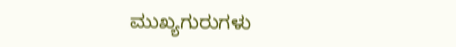ಮುಖ್ಯಗುರುಗಳು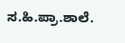ಸ.ಹಿ.ಪ್ರಾ.ಶಾಲೆ.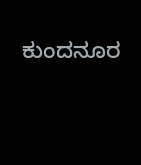ಕುಂದನೂರ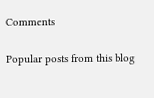Comments

Popular posts from this blog